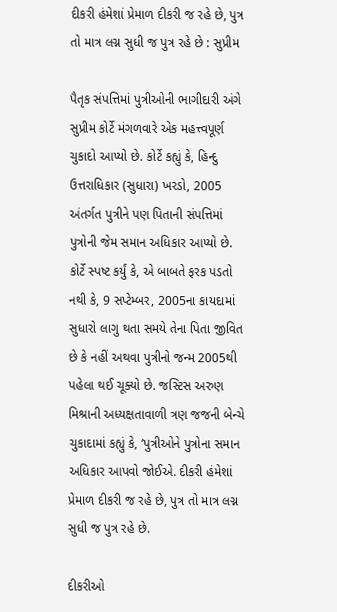દીકરી હંમેશાં પ્રેમાળ દીકરી જ રહે છે, પુત્ર તો માત્ર લગ્ન સુધી જ પુત્ર રહે છે : સુપ્રીમ

પૈતૃક સંપત્તિમાં પુત્રીઓની ભાગીદારી અંગે સુપ્રીમ કોર્ટે મંગળવારે એક મહત્ત્વપૂર્ણ ચુકાદો આપ્યો છે. કોર્ટે કહ્યું કે, હિન્દુ ઉત્તરાધિકાર (સુધારા) ખરડો, 2005 અંતર્ગત પુત્રીને પણ પિતાની સંપત્તિમાં પુત્રોની જેમ સમાન અધિકાર આપ્યો છે. કોર્ટે સ્પષ્ટ કર્યું કે, એ બાબતે ફરક પડતો નથી કે, 9 સપ્ટેમ્બર, 2005ના કાયદામાં સુધારો લાગુ થતા સમયે તેના પિતા જીવિત છે કે નહીં અથવા પુત્રીનો જન્મ 2005થી પહેલા થઈ ચૂક્યો છે. જસ્ટિસ અરુણ મિશ્રાની અધ્યક્ષતાવાળી ત્રણ જજની બેન્ચે ચુકાદામાં કહ્યું કે, ‘પુત્રીઓને પુત્રોના સમાન અધિકાર આપવો જોઈએ. દીકરી હંમેશાં પ્રેમાળ દીકરી જ રહે છે, પુત્ર તો માત્ર લગ્ન સુધી જ પુત્ર રહે છે.

દીકરીઓ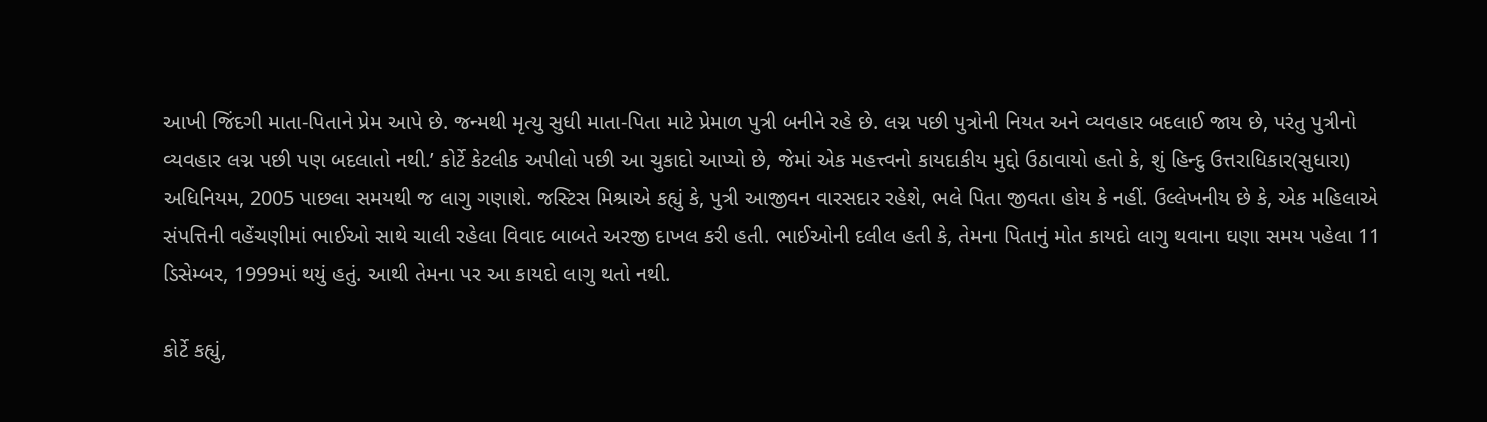આખી જિંદગી માતા-પિતાને પ્રેમ આપે છે. જન્મથી મૃત્યુ સુધી માતા-પિતા માટે પ્રેમાળ પુત્રી બનીને રહે છે. લગ્ન પછી પુત્રોની નિયત અને વ્યવહાર બદલાઈ જાય છે, પરંતુ પુત્રીનો વ્યવહાર લગ્ન પછી પણ બદલાતો નથી.’ કોર્ટે કેટલીક અપીલો પછી આ ચુકાદો આપ્યો છે, જેમાં એક મહત્ત્વનો કાયદાકીય મુદ્દો ઉઠાવાયો હતો કે, શું હિન્દુ ઉત્તરાધિકાર(સુધારા) અધિનિયમ, 2005 પાછલા સમયથી જ લાગુ ગણાશે. જસ્ટિસ મિશ્રાએ કહ્યું કે, પુત્રી આજીવન વારસદાર રહેશે, ભલે પિતા જીવતા હોય કે નહીં. ઉલ્લેખનીય છે કે, એક મહિલાએ સંપત્તિની વહેંચણીમાં ભાઈઓ સાથે ચાલી રહેલા વિવાદ બાબતે અરજી દાખલ કરી હતી. ભાઈઓની દલીલ હતી કે, તેમના પિતાનું મોત કાયદો લાગુ થવાના ઘણા સમય પહેલા 11 ડિસેમ્બર, 1999માં થયું હતું. આથી તેમના પર આ કાયદો લાગુ થતો નથી.

કોર્ટે કહ્યું,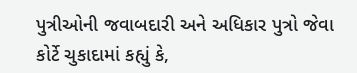પુત્રીઓની જવાબદારી અને અધિકાર પુત્રો જેવા
કોર્ટે ચુકાદામાં કહ્યું કે,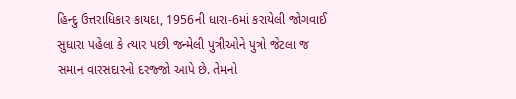હિન્દુ ઉત્તરાધિકાર કાયદા, 1956ની ધારા-6માં કરાયેલી જોગવાઈ સુધારા પહેલા કે ત્યાર પછી જન્મેલી પુત્રીઓને પુત્રો જેટલા જ સમાન વારસદારનો દરજ્જો આપે છે. તેમનો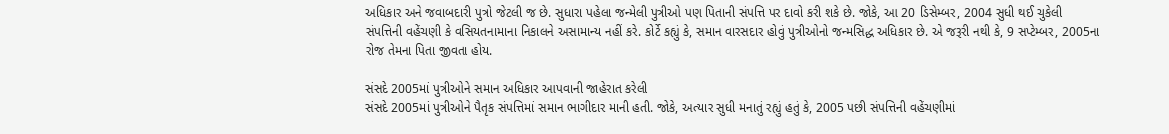અધિકાર અને જવાબદારી પુત્રો જેટલી જ છે. સુધારા પહેલા જન્મેલી પુત્રીઓ પણ પિતાની સંપત્તિ પર દાવો કરી શકે છે. જોકે, આ 20 ડિસેમ્બર, 2004 સુધી થઈ ચુકેલી સંપત્તિની વહેંચણી કે વસિયતનામાના નિકાલને અસામાન્ય નહીં કરે. કોર્ટે કહ્યું કે, સમાન વારસદાર હોવું પુત્રીઓનો જન્મસિદ્ધ અધિકાર છે. એ જરૂરી નથી કે, 9 સપ્ટેમ્બર, 2005ના રોજ તેમના પિતા જીવતા હોય.

સંસદે 2005માં પુત્રીઓને સમાન અધિકાર આપવાની જાહેરાત કરેલી
સંસદે 2005માં પુત્રીઓને પૈતૃક સંપત્તિમાં સમાન ભાગીદાર માની હતી. જોકે, અત્યાર સુધી મનાતું રહ્યું હતું કે, 2005 પછી સંપત્તિની વહેંચણીમાં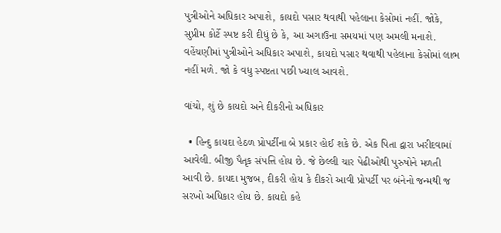પુત્રીઓને અધિકાર અપાશે, કાયદો પસાર થવાથી પહેલાના કેસોમાં નહીં. જોકે, સુપ્રીમ કોર્ટે સ્પષ્ટ કરી દીધું છે કે, આ અગાઉના સમયમાં પણ અમલી મનાશે. વહેંચણીમાં પુત્રીઓને અધિકાર અપાશે, કાયદો પસાર થવાથી પહેલાના કેસોમાં લાભ નહીં મળે. જો કે વધુ સ્પષ્ટતા પછી ખ્યાલ આવશે.

વાંચો, શું છે કાયદો અને દીકરીનો અધિકાર

  • હિન્દુ કાયદા હેઠળ પ્રોપર્ટીના બે પ્રકાર હોઈ શકે છે. એક પિતા દ્વારા ખરીદવામાં આવેલી. બીજી પૈતૃક સંપત્તિ હોય છે. જે છેલ્લી ચાર પેઢીઓથી પુરુષોને મળતી આવી છે. કાયદા મુજબ, દીકરી હોય કે દીકરો આવી પ્રોપર્ટી પર બંનેનો જન્મથી જ સરખો અધિકાર હોય છે. કાયદો કહે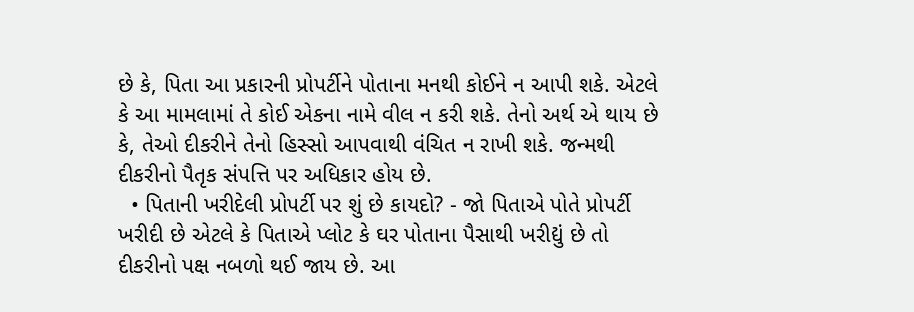છે કે, પિતા આ પ્રકારની પ્રોપર્ટીને પોતાના મનથી કોઈને ન આપી શકે. એટલે કે આ મામલામાં તે કોઈ એકના નામે વીલ ન કરી શકે. તેનો અર્થ એ થાય છે કે, તેઓ દીકરીને તેનો હિસ્સો આપવાથી વંચિત ન રાખી શકે. જન્મથી દીકરીનો પૈતૃક સંપત્તિ પર અધિકાર હોય છે.
  • પિતાની ખરીદેલી પ્રોપર્ટી પર શું છે કાયદો? - જો પિતાએ પોતે પ્રોપર્ટી ખરીદી છે એટલે કે પિતાએ પ્લોટ કે ઘર પોતાના પૈસાથી ખરીદ્યું છે તો દીકરીનો પક્ષ નબળો થઈ જાય છે. આ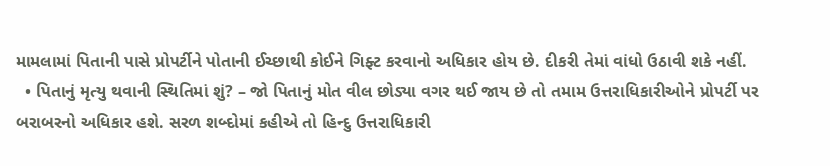મામલામાં પિતાની પાસે પ્રોપર્ટીને પોતાની ઈચ્છાથી કોઈને ગિફ્ટ કરવાનો અધિકાર હોય છે. દીકરી તેમાં વાંધો ઉઠાવી શકે નહીં.
  • પિતાનું મૃત્યુ થવાની સ્થિતિમાં શું? – જો પિતાનું મોત વીલ છોડ્યા વગર થઈ જાય છે તો તમામ ઉત્તરાધિકારીઓને પ્રોપર્ટી પર બરાબરનો અધિકાર હશે. સરળ શબ્દોમાં કહીએ તો હિન્દુ ઉત્તરાધિકારી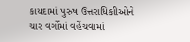કાયદામાં પુરુષ ઉત્તરાધિકાીઓને ચાર વર્ગોમાં વહેંચવામાં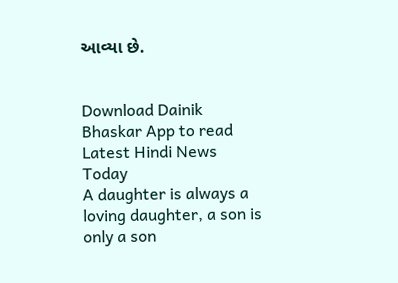આવ્યા છે.


Download Dainik Bhaskar App to read Latest Hindi News Today
A daughter is always a loving daughter, a son is only a son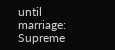until marriage: Supreme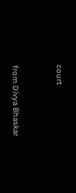court


from Divya Bhaskar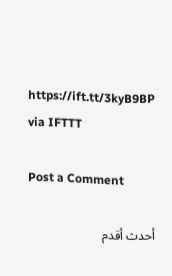https://ift.tt/3kyB9BP
via IFTTT

Post a Comment

أحدث أقدم